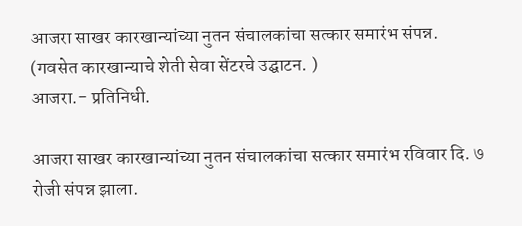आजरा साखर कारखान्यांच्या नुतन संचालकांचा सत्कार समारंभ संपन्न.
(गवसेत कारखान्याचे शेती सेवा सेंटरचे उद्घाटन. )
आजरा.- प्रतिनिधी.

आजरा साखर कारखान्यांच्या नुतन संचालकांचा सत्कार समारंभ रविवार दि. ७ रोजी संपन्न झाला.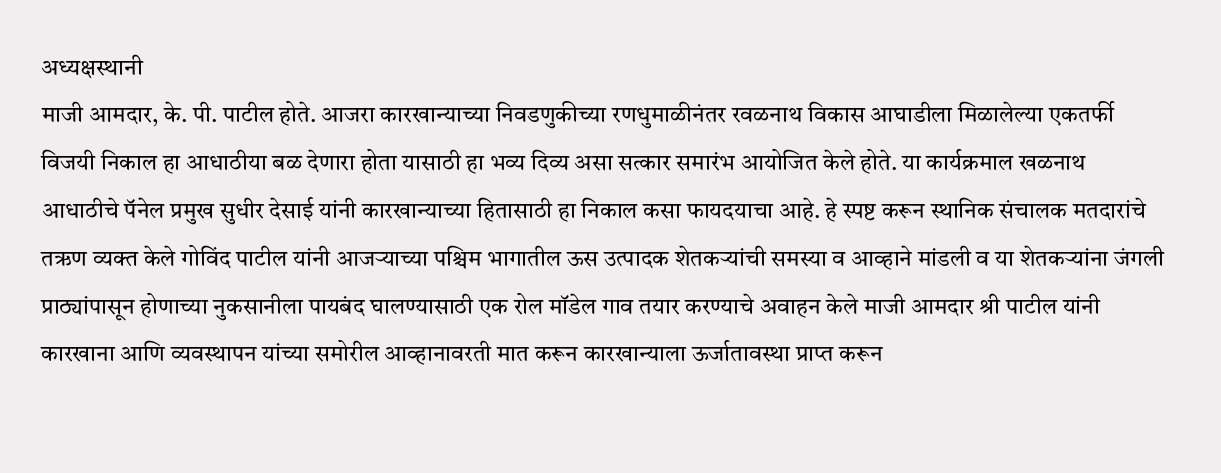अध्यक्षस्थानी
माजी आमदार, के. पी. पाटील होते. आजरा कारखान्याच्या निवडणुकीच्या रणधुमाळीनंतर रवळनाथ विकास आघाडीला मिळालेल्या एकतर्फी विजयी निकाल हा आधाठीया बळ देणारा होता यासाठी हा भव्य दिव्य असा सत्कार समारंभ आयोजित केले होते. या कार्यक्रमाल खळनाथ आधाठीचे पॅनेल प्रमुख सुधीर देसाई यांनी कारखान्याच्या हितासाठी हा निकाल कसा फायदयाचा आहे. हे स्पष्ट करून स्थानिक संचालक मतदारांचे तऋण व्यक्त केले गोविंद पाटील यांनी आजऱ्याच्या पश्चिम भागातील ऊस उत्पादक शेतकऱ्यांची समस्या व आव्हाने मांडली व या शेतकऱ्यांना जंगली प्राठ्यांपासून होणाच्या नुकसानीला पायबंद घालण्यासाठी एक रोल मॉडेल गाव तयार करण्याचे अवाहन केले माजी आमदार श्री पाटील यांनी कारखाना आणि व्यवस्थापन यांच्या समोरील आव्हानावरती मात करून कारखान्याला ऊर्जातावस्था प्राप्त करून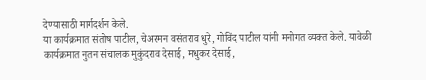देण्यासाठी मार्गदर्शन केले.
या कार्यक्रमात संतोष पाटील, चेअरमन वसंतराव धुरे, गोविंद पाटील यांनी मनोगत व्यक्त केले. यावेळी कार्यक्रमात नुतन संचालक मुकुंदराव देसाई, मधुकर देसाई,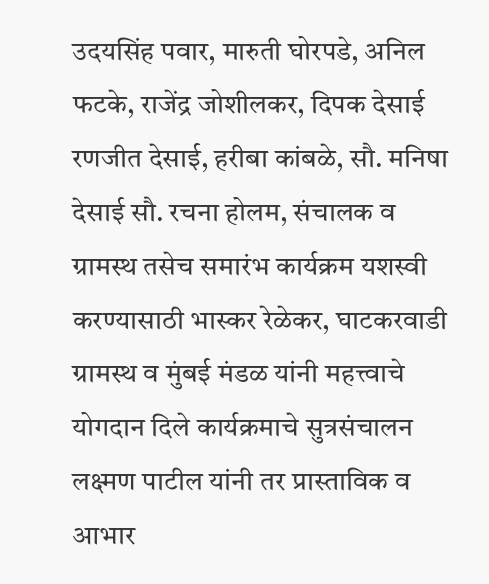उदयसिंह पवार, मारुती घोरपडे, अनिल फटके, राजेंद्र जोशीलकर, दिपक देसाई रणजीत देसाई, हरीबा कांबळे, सौ. मनिषा देसाई सौ. रचना होलम, संचालक व ग्रामस्थ तसेच समारंभ कार्यक्रम यशस्वी करण्यासाठी भास्कर रेळेकर, घाटकरवाडी ग्रामस्थ व मुंबई मंडळ यांनी महत्त्वाचे योगदान दिले कार्यक्रमाचे सुत्रसंचालन लक्ष्मण पाटील यांनी तर प्रास्ताविक व आभार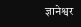ज्ञानेश्वर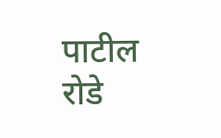पाटील रोडे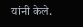यांनी केले.